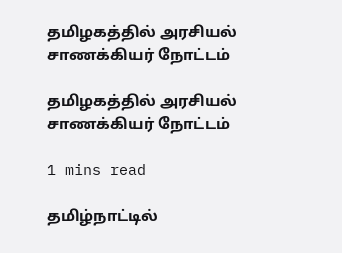தமிழகத்தில் அரசியல் சாணக்கியர் நோட்டம்

தமிழகத்தில் அரசியல் சாணக்கியர் நோட்டம்

1 mins read

தமிழ்நாட்டில்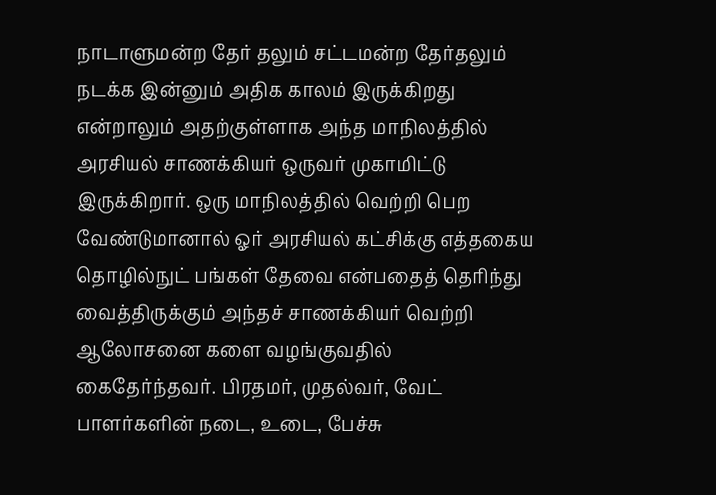நாடாளுமன்ற தேர் தலும் சட்டமன்ற தேர்தலும் நடக்க இன்னும் அதிக காலம் இருக்கிறது என்றாலும் அதற்குள்ளாக அந்த மாநிலத்தில் அரசியல் சாணக்கியர் ஒருவர் முகாமிட்டு இருக்கிறார். ஒரு மாநிலத்தில் வெற்றி பெற வேண்டுமானால் ஓர் அரசியல் கட்சிக்கு எத்தகைய தொழில்நுட் பங்கள் தேவை என்பதைத் தெரிந்து வைத்திருக்கும் அந்தச் சாணக்கியர் வெற்றி ஆலோசனை களை வழங்குவதில் கைதேர்ந்தவர். பிரதமர், முதல்வர், வேட் பாளர்களின் நடை, உடை, பேச்சு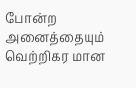போன்ற அனைத்தையும் வெற்றிகர மான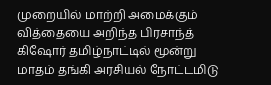முறையில் மாற்றி அமைக்கும் வித்தையை அறிந்த பிரசாந்த் கிஷோர் தமிழ்நாட்டில் மூன்று மாதம் தங்கி அரசியல் நோட்டமிடு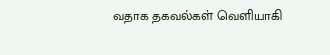வதாக தகவல்கள் வெளியாகி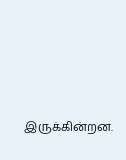இருக்கின்றன.